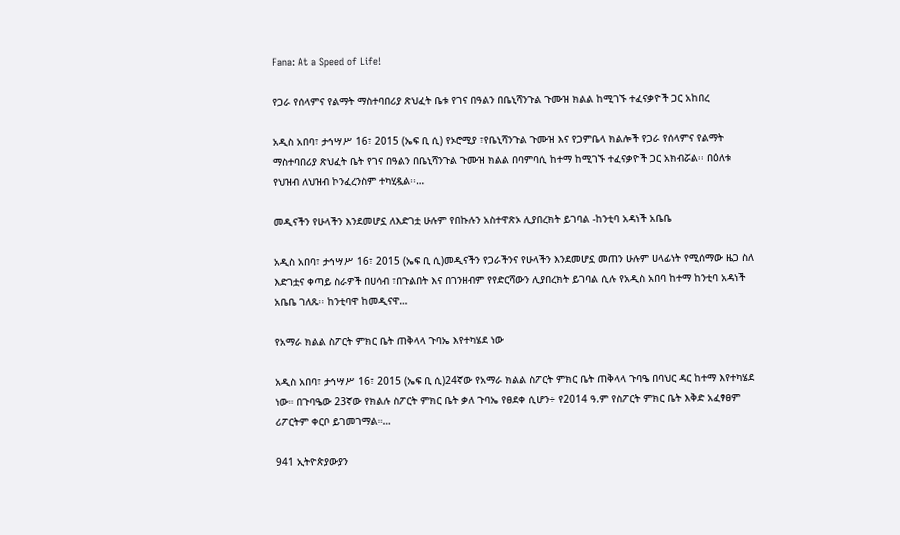Fana: At a Speed of Life!

የጋራ የሰላምና የልማት ማስተባበሪያ ጽህፈት ቤቱ የገና በዓልን በቤኒሻንጉል ጉሙዝ ክልል ከሚገኙ ተፈናቃዮች ጋር አከበረ

አዲስ አበባ፣ ታኅሣሥ 16፣ 2015 (ኤፍ ቢ ሲ) የኦሮሚያ ፣የቤኒሻንጉል ጉሙዝ እና የጋምቤላ ክልሎች የጋራ የሰላምና የልማት ማስተባበሪያ ጽህፈት ቤት የገና በዓልን በቤኒሻንጉል ጉሙዝ ክልል በባምባሲ ከተማ ከሚገኙ ተፈናቃዮች ጋር አክብሯል፡፡ በዕለቱ የህዝብ ለህዝብ ኮንፈረንስም ተካሂዷል፡፡…

መዲናችን የሁላችን እንደመሆኗ ለእድገቷ ሁሉም የበኩሉን አስተዋጽኦ ሊያበረክት ይገባል -ከንቲባ አዳነች አቤቤ

አዲስ አበባ፣ ታኅሣሥ 16፣ 2015 (ኤፍ ቢ ሲ)መዲናችን የጋራችንና የሁላችን እንደመሆኗ መጠን ሁሉም ሀላፊነት የሚሰማው ዜጋ ስለ እድገቷና ቀጣይ ስራዎች በሀሳብ ፣በጉልበት እና በገንዘብም የየድርሻውን ሊያበረክት ይገባል ሲሉ የአዲስ አበባ ከተማ ከንቲባ አዳነች አቤቤ ገለጹ፡፡ ከንቲባዋ ከመዲናዋ…

የአማራ ክልል ስፖርት ምክር ቤት ጠቅላላ ጉባኤ እየተካሄደ ነው

አዲስ አበባ፣ ታኅሣሥ 16፣ 2015 (ኤፍ ቢ ሲ)24ኛው የአማራ ክልል ስፖርት ምክር ቤት ጠቅላላ ጉባዔ በባህር ዳር ከተማ እየተካሄደ ነው። በጉባዔው 23ኛው የክልሉ ስፖርት ምክር ቤት ቃለ ጉባኤ የፀደቀ ሲሆን÷ የ2014 ዓ.ም የስፖርት ምክር ቤት እቅድ አፈፃፀም ሪፖርትም ቀርቦ ይገመገማል።…

941 ኢትዮጵያውያን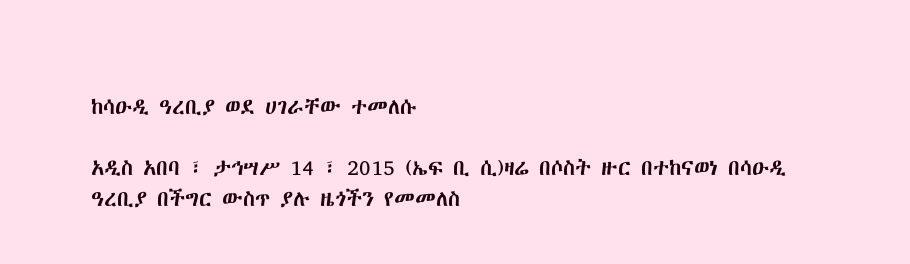ከሳዑዲ ዓረቢያ ወደ ሀገራቸው ተመለሱ

አዲስ አበባ ፣ ታኅሣሥ 14 ፣ 2015 (ኤፍ ቢ ሲ)ዛሬ በሶስት ዙር በተከናወነ በሳዑዲ ዓረቢያ በችግር ውስጥ ያሉ ዜጎችን የመመለስ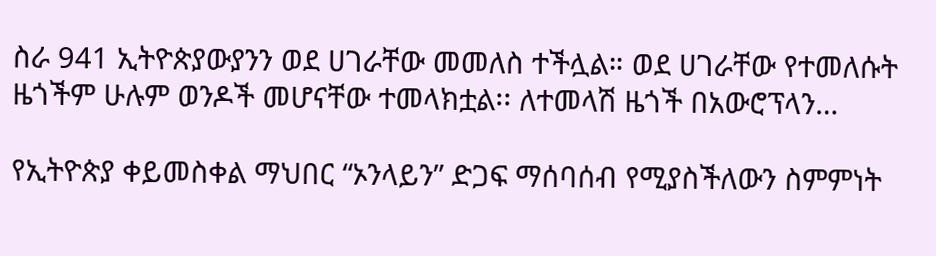ስራ 941 ኢትዮጵያውያንን ወደ ሀገራቸው መመለስ ተችሏል። ወደ ሀገራቸው የተመለሱት ዜጎችም ሁሉም ወንዶች መሆናቸው ተመላክቷል፡፡ ለተመላሽ ዜጎች በአውሮፕላን…

የኢትዮጵያ ቀይመስቀል ማህበር “ኦንላይን” ድጋፍ ማሰባሰብ የሚያስችለውን ስምምነት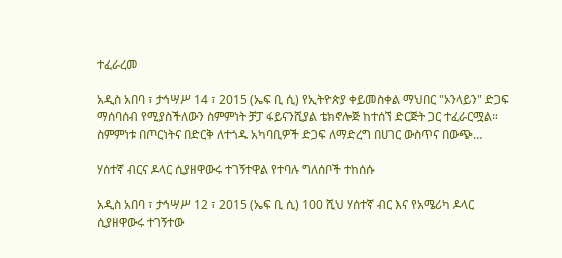ተፈራረመ

አዲስ አበባ ፣ ታኅሣሥ 14 ፣ 2015 (ኤፍ ቢ ሲ) የኢትዮጵያ ቀይመስቀል ማህበር "ኦንላይን" ድጋፍ ማሰባሰብ የሚያስችለውን ስምምነት ቻፓ ፋይናንሺያል ቴክኖሎጅ ከተሰኘ ድርጅት ጋር ተፈራርሟል። ስምምነቱ በጦርነትና በድርቅ ለተጎዱ አካባቢዎች ድጋፍ ለማድረግ በሀገር ውስጥና በውጭ…

ሃሰተኛ ብርና ዶላር ሲያዘዋውሩ ተገኝተዋል የተባሉ ግለሰቦች ተከሰሱ

አዲስ አበባ ፣ ታኅሣሥ 12 ፣ 2015 (ኤፍ ቢ ሲ) 100 ሺህ ሃሰተኛ ብር እና የአሜሪካ ዶላር ሲያዘዋውሩ ተገኝተው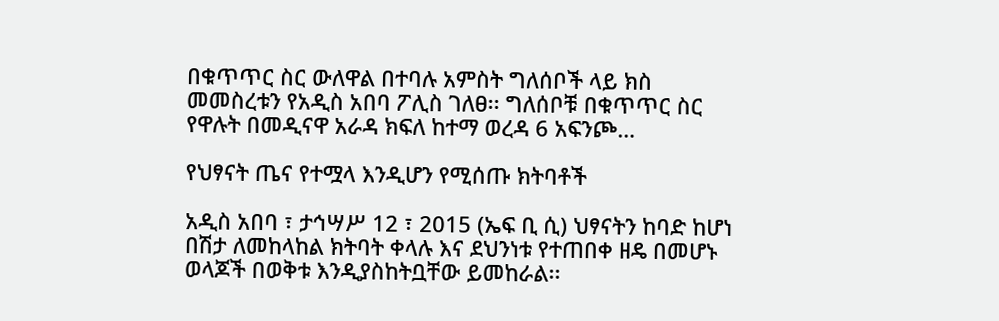በቁጥጥር ስር ውለዋል በተባሉ አምስት ግለሰቦች ላይ ክስ መመስረቱን የአዲስ አበባ ፖሊስ ገለፀ፡፡ ግለሰቦቹ በቁጥጥር ስር የዋሉት በመዲናዋ አራዳ ክፍለ ከተማ ወረዳ 6 አፍንጮ…

የህፃናት ጤና የተሟላ እንዲሆን የሚሰጡ ክትባቶች

አዲስ አበባ ፣ ታኅሣሥ 12 ፣ 2015 (ኤፍ ቢ ሲ) ህፃናትን ከባድ ከሆነ በሽታ ለመከላከል ክትባት ቀላሉ እና ደህንነቱ የተጠበቀ ዘዴ በመሆኑ ወላጆች በወቅቱ እንዲያስከትቧቸው ይመከራል፡፡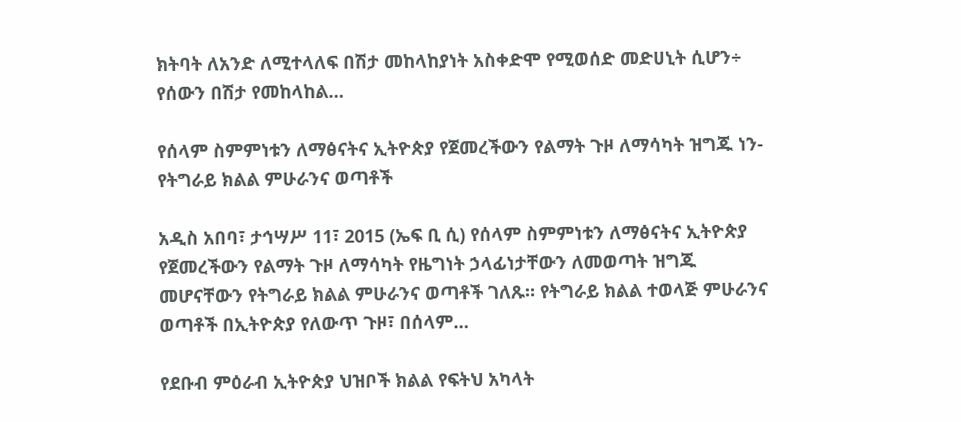ክትባት ለአንድ ለሚተላለፍ በሽታ መከላከያነት አስቀድሞ የሚወሰድ መድሀኒት ሲሆን÷ የሰውን በሽታ የመከላከል…

የሰላም ስምምነቱን ለማፅናትና ኢትዮጵያ የጀመረችውን የልማት ጉዞ ለማሳካት ዝግጁ ነን-የትግራይ ክልል ምሁራንና ወጣቶች

አዲስ አበባ፣ ታኅሣሥ 11፣ 2015 (ኤፍ ቢ ሲ) የሰላም ስምምነቱን ለማፅናትና ኢትዮጵያ የጀመረችውን የልማት ጉዞ ለማሳካት የዜግነት ኃላፊነታቸውን ለመወጣት ዝግጁ መሆናቸውን የትግራይ ክልል ምሁራንና ወጣቶች ገለጹ። የትግራይ ክልል ተወላጅ ምሁራንና ወጣቶች በኢትዮጵያ የለውጥ ጉዞ፣ በሰላም…

የደቡብ ምዕራብ ኢትዮጵያ ህዝቦች ክልል የፍትህ አካላት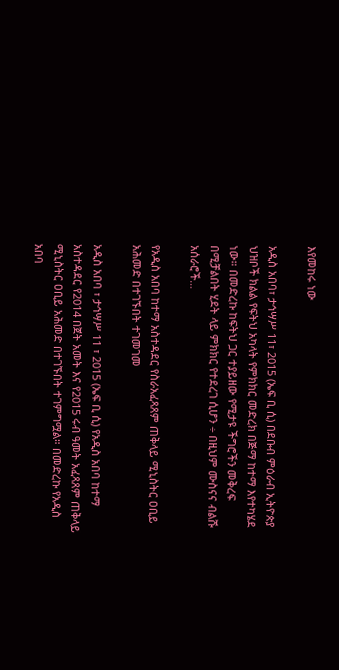እየመከሩ ነው

አዲስ አበባ፣ ታኅሣሥ 11፣ 2015 (ኤፍ ቢ ሲ) በደቡብ ምዕራብ ኢትዮጵያ ህዝቦች ክልል የፍትህ አካላት የምክክር መድረክ በጅማ ከተማ እየተካሄደ ነው። በመድረኩ ከፍትህ ጋር ተያይዘው የሚታዩ ችግሮችን መቅረፍ በሚቻልበት ሂደት ላይ ምክክር የተደረገ ሲሆን ÷ በዚህም ሙስናና ብልሹ አሰራሮች…

የአዲስ አበባ ከተማ አስተዳደር የስራአፈጻጸም ጠቅላይ ሚኒስትር ዐቢይ አሕመድ በተገኙበት ተገመገመ

አዲስ አበባ ፣ ታኅሣሥ 11 ፣ 2015 (ኤፍ ቢ ሲ) የአዲስ አበባ ከተማ አስተዳደር የ2014 በጀት አመት እና የ2015 ሩብ ዓመት አፈጻጸም ጠቅላይ ሚኒስትር ዐቢይ አሕመድ በተገኙበት ተገምግሟል። በመድረኩ የአዲስ አበባ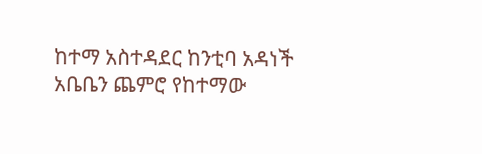ከተማ አስተዳደር ከንቲባ አዳነች አቤቤን ጨምሮ የከተማው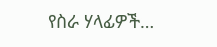የስራ ሃላፊዎች…